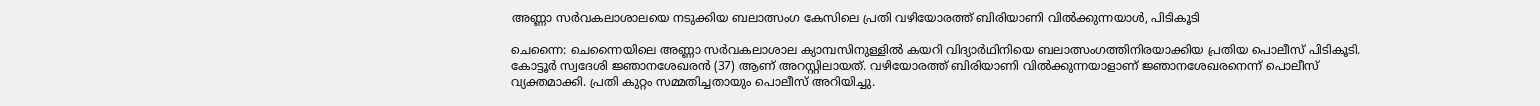അണ്ണാ സർവകലാശാലയെ നടുക്കിയ ബലാത്സംഗ കേസിലെ പ്രതി വഴിയോരത്ത് ബിരിയാണി വിൽക്കുന്നയാൾ, പിടികൂടി

ചെന്നൈ: ചെന്നൈയിലെ അണ്ണാ സർവകലാശാല ക്യാമ്പസിനുള്ളിൽ കയറി വിദ്യാർഥിനിയെ ബലാത്സംഗത്തിനിരയാക്കിയ പ്രതിയ പൊലീസ് പിടികൂടി. കോട്ടൂര്‍ സ്വദേശി ജ്ഞാനശേഖരന്‍ (37) ആണ് അറസ്റ്റിലായത്. വഴിയോരത്ത് ബിരിയാണി വില്‍ക്കുന്നയാളാണ് ജ്ഞാനശേഖരനെന്ന് പൊലീസ് വ്യക്തമാക്കി. പ്രതി കുറ്റം സമ്മതിച്ചതായും പൊലീസ് അറിയിച്ചു.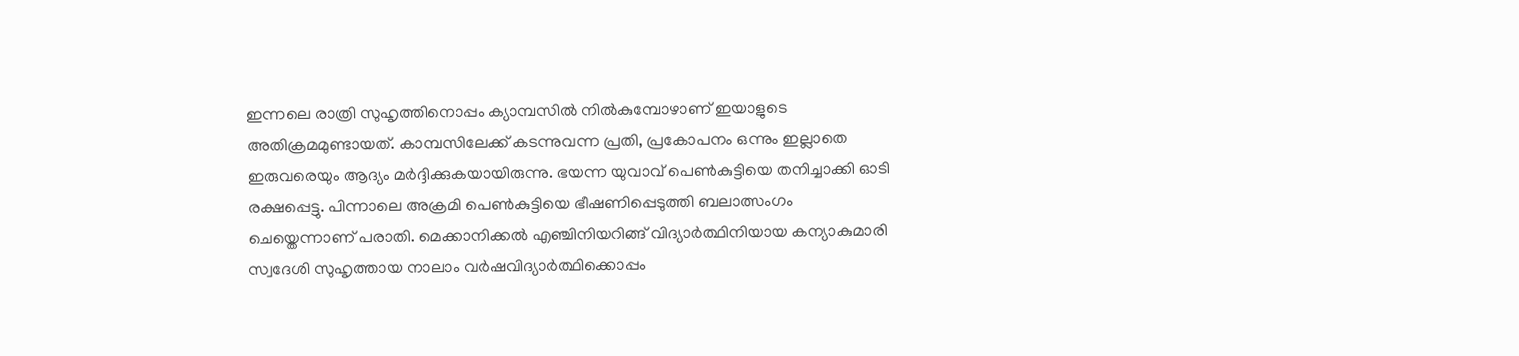ഇന്നലെ രാത്രി സുഹൃത്തിനൊപ്പം ക്യാമ്പസിൽ നിൽകുമ്പോഴാണ് ഇയാളുടെ അതിക്രമമുണ്ടായത്. കാമ്പസിലേക്ക് കടന്നുവന്ന പ്രതി, പ്രകോപനം ഒന്നും ഇല്ലാതെ ഇരുവരെയും ആദ്യം മർദ്ദിക്കുകയായിരുന്നു. ഭയന്ന യുവാവ് പെൺകുട്ടിയെ തനിച്ചാക്കി ഓടി രക്ഷപ്പെട്ടു. പിന്നാലെ അക്രമി പെൺകുട്ടിയെ ഭീഷണിപ്പെടുത്തി ബലാത്സംഗം ചെയ്തെന്നാണ് പരാതി. മെക്കാനിക്കൽ എഞ്ചിനിയറിങ്ങ് വിദ്യാർത്ഥിനിയായ കന്യാകുമാരി സ്വദേശി സുഹൃത്തായ നാലാം വർഷവിദ്യാർത്ഥിക്കൊപ്പം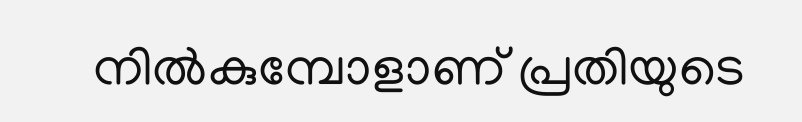നിൽകുമ്പോളാണ് പ്രതിയുടെ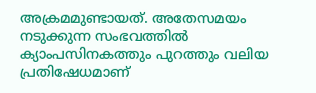അക്രമമുണ്ടായത്. അതേസമയം നടുക്കുന്ന സംഭവത്തിൽ ക്യാംപസിനകത്തും പുറത്തും വലിയ പ്രതിഷേധമാണ്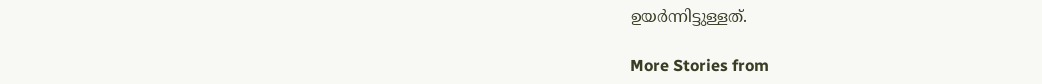ഉയർന്നിട്ടുള്ളത്.

More Stories from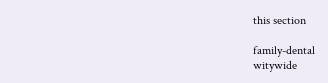this section

family-dental
witywide